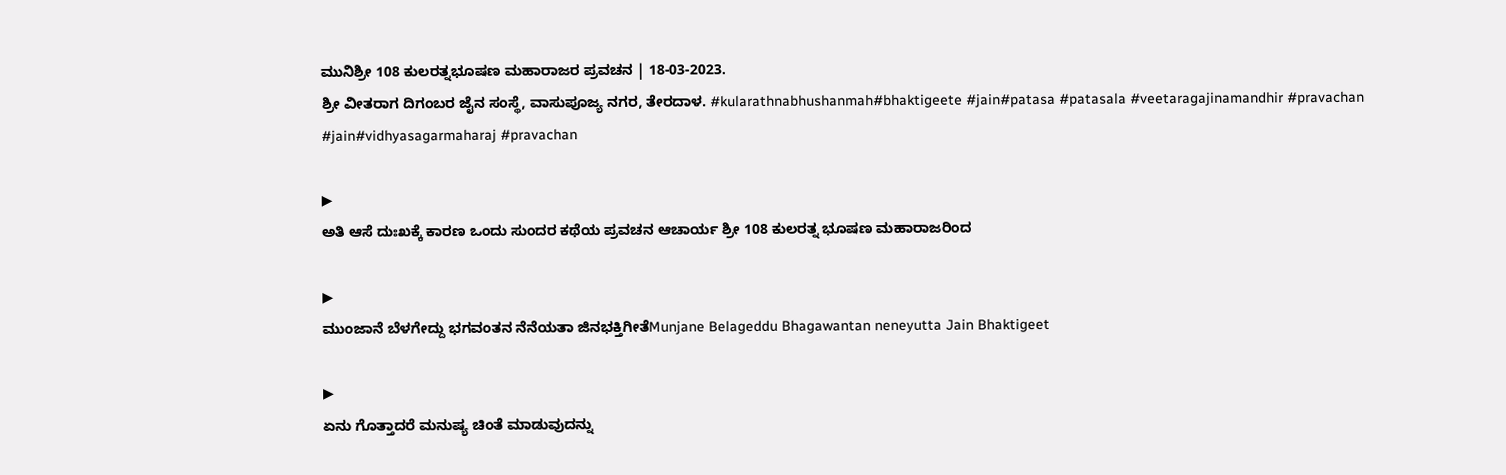ಮುನಿಶ್ರೀ 108 ಕುಲರತ್ನಭೂಷಣ ಮಹಾರಾಜರ ಪ್ರವಚನ | 18-03-2023.
ಶ್ರೀ ವೀತರಾಗ ದಿಗಂಬರ ಜೈನ ಸಂಸ್ಥೆ, ವಾಸುಪೂಜ್ಯ ನಗರ, ತೇರದಾಳ. #kularathnabhushanmah#bhaktigeete #jain#patasa #patasala #veetaragajinamandhir #pravachan #jain#vidhyasagarmaharaj #pravachan

▶
ಅತಿ ಆಸೆ ದುಃಖಕ್ಕೆ ಕಾರಣ ಒಂದು ಸುಂದರ ಕಥೆಯ ಪ್ರವಚನ ಆಚಾರ್ಯ ಶ್ರೀ 108 ಕುಲರತ್ನ ಭೂಷಣ ಮಹಾರಾಜರಿಂದ

▶
ಮುಂಜಾನೆ ಬೆಳಗೇದ್ದು ಭಗವಂತನ ನೆನೆಯತಾ ಜಿನಭಕ್ತಿಗೀತೆMunjane Belageddu Bhagawantan neneyutta Jain Bhaktigeet

▶
ಏನು ಗೊತ್ತಾದರೆ ಮನುಷ್ಯ ಚಿಂತೆ ಮಾಡುವುದನ್ನು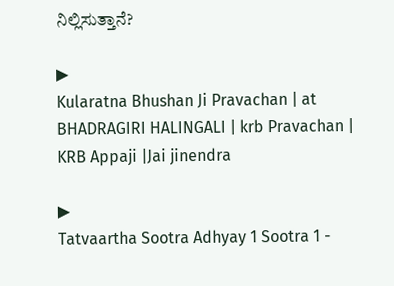ನಿಲ್ಲಿಸುತ್ತಾನೆ?

▶
Kularatna Bhushan Ji Pravachan | at BHADRAGIRI HALINGALI | krb Pravachan | KRB Appaji |Jai jinendra

▶
Tatvaartha Sootra Adhyay 1 Sootra 1 -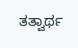ತತ್ವಾರ್ಥ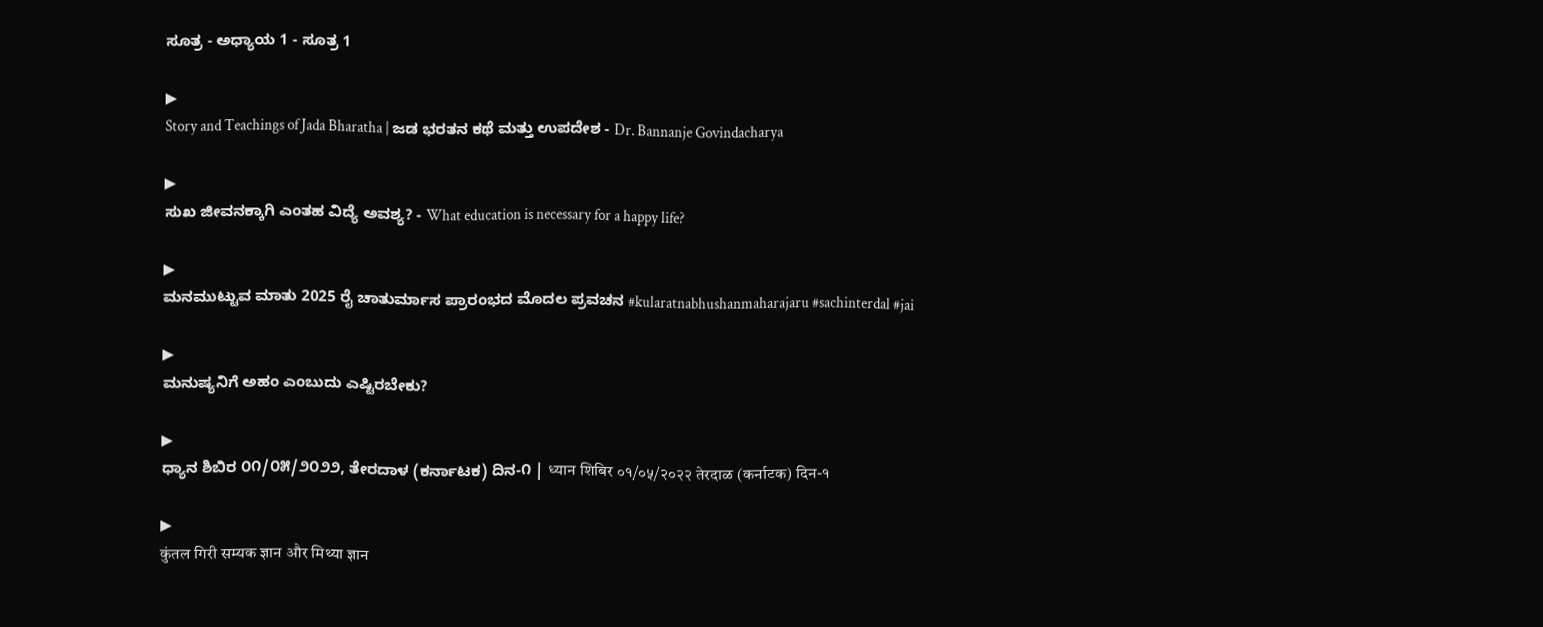ಸೂತ್ರ - ಅಧ್ಯಾಯ 1 - ಸೂತ್ರ 1

▶
Story and Teachings of Jada Bharatha | ಜಡ ಭರತನ ಕಥೆ ಮತ್ತು ಉಪದೇಶ - Dr. Bannanje Govindacharya

▶
ಸುಖ ಜೀವನಕ್ಕಾಗಿ ಎಂತಹ ವಿದ್ಯೆ ಅವಶ್ಯ? - What education is necessary for a happy life?

▶
ಮನಮುಟ್ಟುವ ಮಾತು 2025 ರೈ ಚಾತುರ್ಮಾಸ ಪ್ರಾರಂಭದ ಮೊದಲ ಪ್ರವಚನ #kularatnabhushanmaharajaru #sachinterdal #jai

▶
ಮನುಷ್ಯನಿಗೆ ಅಹಂ ಎಂಬುದು ಎಷ್ಟಿರಬೇಕು?

▶
ಧ್ಯಾನ ಶಿಬಿರ ೦೧/೦೫/೨೦೨೨, ತೇರದಾಳ (ಕರ್ನಾಟಕ) ದಿನ-೧ | ध्यान शिबिर ०१/०५/२०२२ तेरदाळ (कर्नाटक) दिन-१

▶
कुंतल गिरी सम्यक ज्ञान और मिथ्या ज्ञान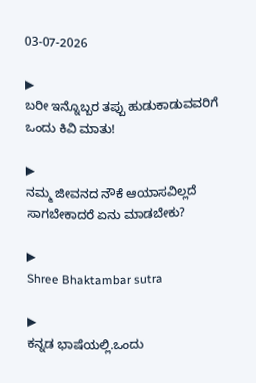03-07-2026

▶
ಬರೀ ಇನ್ನೊಬ್ಬರ ತಪ್ಪು ಹುಡುಕಾಡುವವರಿಗೆ ಒಂದು ಕಿವಿ ಮಾತು!

▶
ನಮ್ಮ ಜೀವನದ ನೌಕೆ ಆಯಾಸವಿಲ್ಲದೆ ಸಾಗಬೇಕಾದರೆ ಏನು ಮಾಡಬೇಕು?

▶
Shree Bhaktambar sutra

▶
ಕನ್ನಡ ಭಾಷೆಯಲ್ಲಿ.ಒಂದು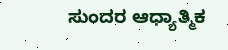ಸುಂದರ ಆಧ್ಯಾತ್ಮಿಕ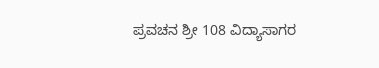ಪ್ರವಚನ ಶ್ರೀ 108 ವಿದ್ಯಾಸಾಗರ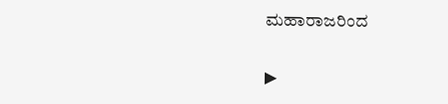ಮಹಾರಾಜರಿಂದ

▶